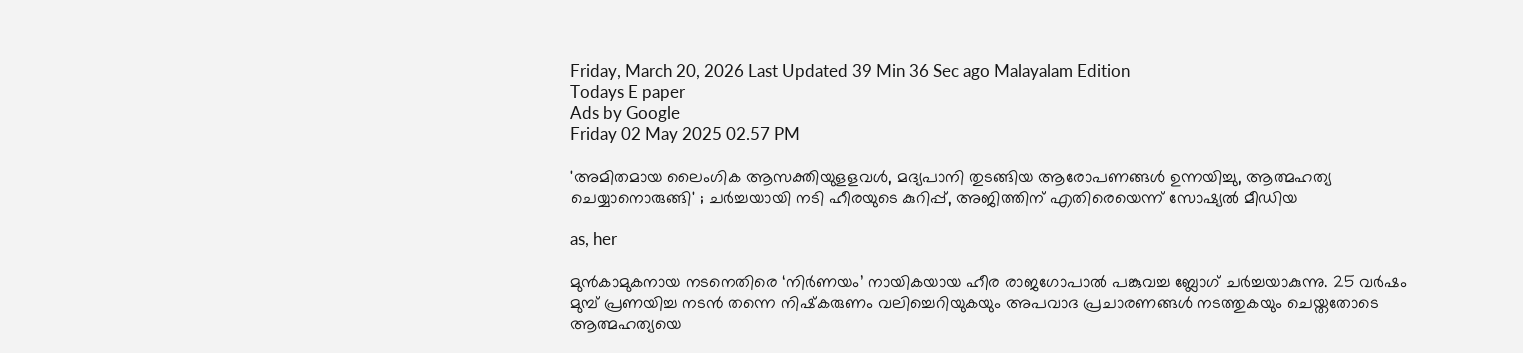Friday, March 20, 2026 Last Updated 39 Min 36 Sec ago Malayalam Edition
Todays E paper
Ads by Google
Friday 02 May 2025 02.57 PM

'അമിതമായ ലൈംഗിക ആസക്തിയുളളവള്‍, മദ്യപാനി തുടങ്ങിയ ആരോപണങ്ങള്‍ ഉന്നയിച്ചു, ആത്മഹത്യ ചെയ്യാനൊരുങ്ങി' ; ചര്‍ച്ചയായി നടി ഹീരയുടെ കുറിപ്പ്, അജിത്തിന് എതിരെയെന്ന് സോഷ്യല്‍ മീഡിയ

as, her

മുന്‍കാമുകനായ നടനെതിരെ ‘നിര്‍ണയം’ നായികയായ ഹീര രാജഗോപാല്‍ പങ്കുവച്ച ബ്ലോഗ് ചര്‍ച്ചയാകുന്നു. 25 വര്‍ഷം മുമ്പ് പ്രണയിച്ച നടന്‍ തന്നെ നിഷ്‌കരുണം വലിച്ചെറിയുകയും അപവാദ പ്രചാരണങ്ങള്‍ നടത്തുകയും ചെയ്തതോടെ ആത്മഹത്യയെ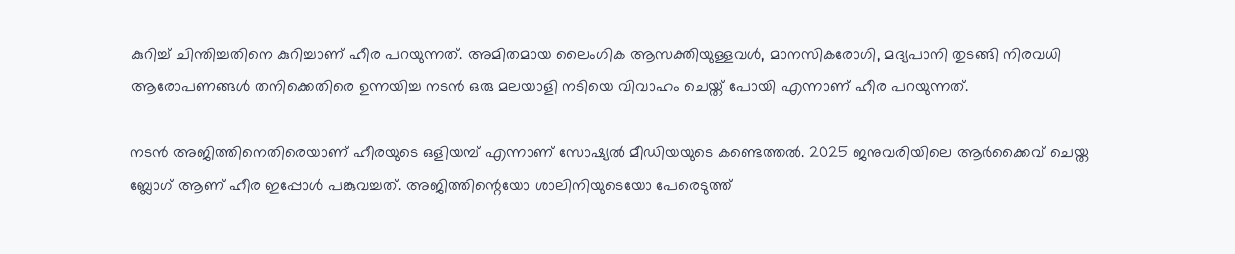കുറിച്ച് ചിന്തിച്ചതിനെ കുറിച്ചാണ് ഹീര പറയുന്നത്. അമിതമായ ലൈംഗിക ആസക്തിയുള്ളവള്‍, മാനസികരോഗി, മദ്യപാനി തുടങ്ങി നിരവധി ആരോപണങ്ങള്‍ തനിക്കെതിരെ ഉന്നയിച്ച നടന്‍ ഒരു മലയാളി നടിയെ വിവാഹം ചെയ്ത് പോയി എന്നാണ് ഹീര പറയുന്നത്.

നടന്‍ അജിത്തിനെതിരെയാണ് ഹീരയുടെ ഒളിയമ്പ് എന്നാണ് സോഷ്യല്‍ മീഡിയയുടെ കണ്ടെത്തല്‍. 2025 ജനുവരിയിലെ ആര്‍ക്കൈവ് ചെയ്ത ബ്ലോഗ് ആണ് ഹീര ഇപ്പോള്‍ പങ്കുവച്ചത്. അജിത്തിന്റെയോ ശാലിനിയുടെയോ പേരെടുത്ത്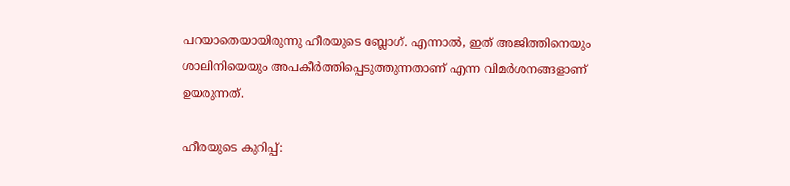പറയാതെയായിരുന്നു ഹീരയുടെ ബ്ലോഗ്. എന്നാല്‍, ഇത് അജിത്തിനെയും ശാലിനിയെയും അപകീര്‍ത്തിപ്പെടുത്തുന്നതാണ് എന്ന വിമര്‍ശനങ്ങളാണ് ഉയരുന്നത്.

ഹീരയുടെ കുറിപ്പ്: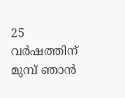25 വര്‍ഷത്തിന് മുമ്പ് ഞാന്‍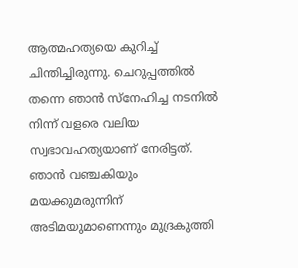ആത്മഹത്യയെ കുറിച്ച് ചിന്തിച്ചിരുന്നു. ചെറുപ്പത്തില്‍ തന്നെ ഞാന്‍ സ്‌നേഹിച്ച നടനില്‍ നിന്ന് വളരെ വലിയ സ്വഭാവഹത്യയാണ് നേരിട്ടത്. ഞാന്‍ വഞ്ചകിയും മയക്കുമരുന്നിന് അടിമയുമാണെന്നും മുദ്രകുത്തി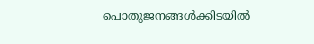പൊതുജനങ്ങള്‍ക്കിടയില്‍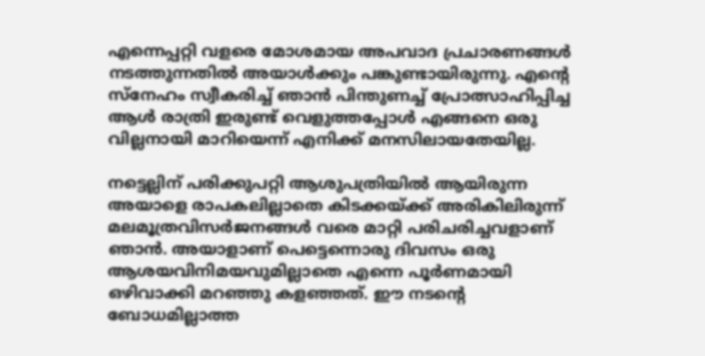എന്നെപ്പറ്റി വളരെ മോശമായ അപവാദ പ്രചാരണങ്ങള്‍ നടത്തുന്നതില്‍ അയാള്‍ക്കും പങ്കുണ്ടായിരുന്നു. എന്റെ സ്‌നേഹം സ്വീകരിച്ച് ഞാന്‍ പിന്തുണച്ച് പ്രോത്സാഹിപ്പിച്ച ആള്‍ രാത്രി ഇരുണ്ട് വെളുത്തപ്പോള്‍ എങ്ങനെ ഒരു വില്ലനായി മാറിയെന്ന് എനിക്ക് മനസിലായതേയില്ല.

നട്ടെല്ലിന് പരിക്കുപറ്റി ആശുപത്രിയില്‍ ആയിരുന്ന അയാളെ രാപകലില്ലാതെ കിടക്കയ്ക്ക് അരികിലിരുന്ന് മലമൂത്രവിസര്‍ജനങ്ങള്‍ വരെ മാറ്റി പരിചരിച്ചവളാണ് ഞാന്‍. അയാളാണ് പെട്ടെന്നൊരു ദിവസം ഒരു ആശയവിനിമയവുമില്ലാതെ എന്നെ പൂര്‍ണമായി ഒഴിവാക്കി മറഞ്ഞു കളഞ്ഞത്. ഈ നടന്റെ ബോധമില്ലാത്ത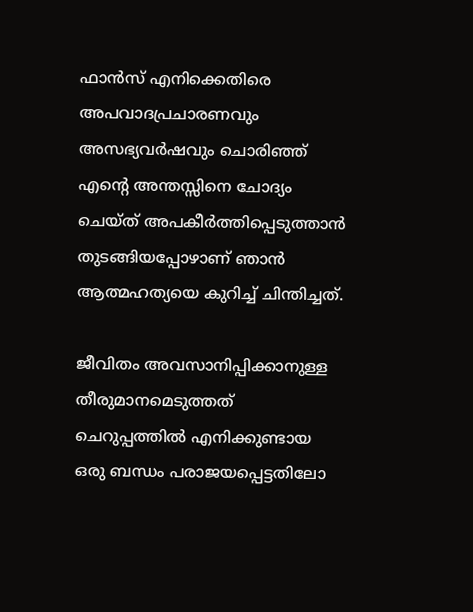ഫാന്‍സ് എനിക്കെതിരെ അപവാദപ്രചാരണവും അസഭ്യവര്‍ഷവും ചൊരിഞ്ഞ് എന്റെ അന്തസ്സിനെ ചോദ്യം ചെയ്ത് അപകീര്‍ത്തിപ്പെടുത്താന്‍ തുടങ്ങിയപ്പോഴാണ് ഞാന്‍ ആത്മഹത്യയെ കുറിച്ച് ചിന്തിച്ചത്.

ജീവിതം അവസാനിപ്പിക്കാനുള്ള തീരുമാനമെടുത്തത് ചെറുപ്പത്തില്‍ എനിക്കുണ്ടായ ഒരു ബന്ധം പരാജയപ്പെട്ടതിലോ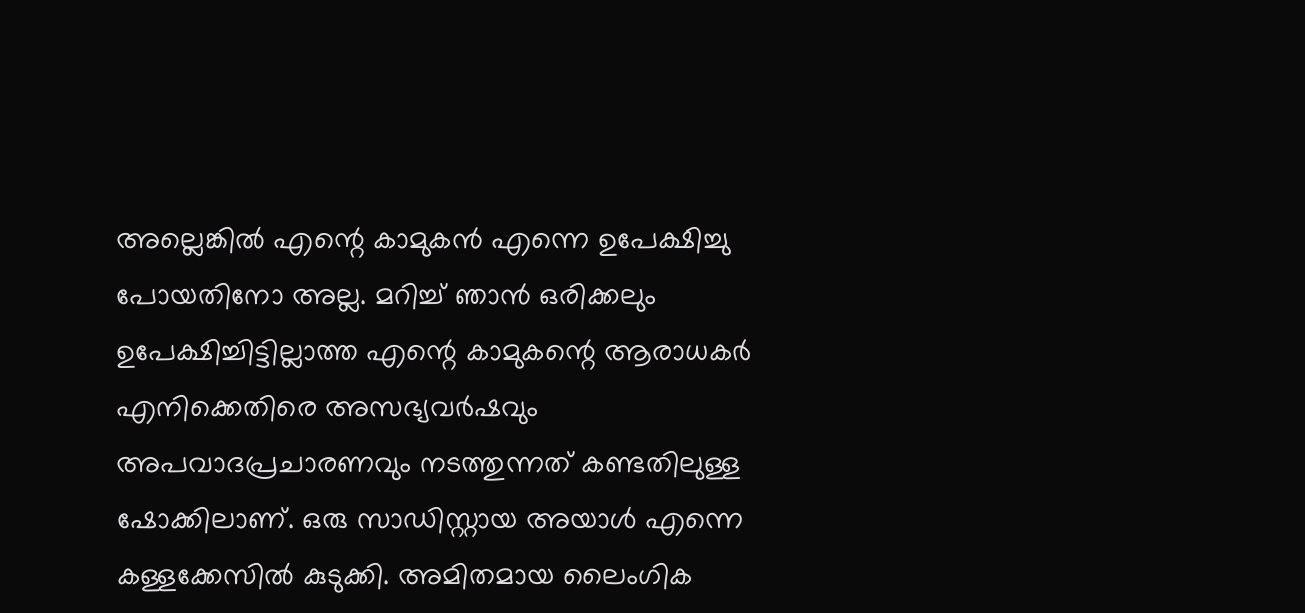അല്ലെങ്കില്‍ എന്റെ കാമുകന്‍ എന്നെ ഉപേക്ഷിച്ചു പോയതിനോ അല്ല. മറിച്ച് ഞാന്‍ ഒരിക്കലും ഉപേക്ഷിച്ചിട്ടില്ലാത്ത എന്റെ കാമുകന്റെ ആരാധകര്‍ എനിക്കെതിരെ അസഭ്യവര്‍ഷവും അപവാദപ്രചാരണവും നടത്തുന്നത് കണ്ടതിലുള്ള ഷോക്കിലാണ്. ഒരു സാഡിസ്റ്റായ അയാള്‍ എന്നെ കള്ളക്കേസില്‍ കുടുക്കി. അമിതമായ ലൈംഗിക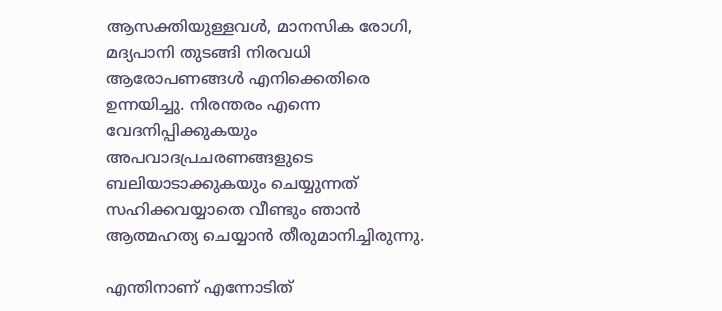ആസക്തിയുള്ളവള്‍, മാനസിക രോഗി, മദ്യപാനി തുടങ്ങി നിരവധി ആരോപണങ്ങള്‍ എനിക്കെതിരെ ഉന്നയിച്ചു. നിരന്തരം എന്നെ വേദനിപ്പിക്കുകയും അപവാദപ്രചരണങ്ങളുടെ ബലിയാടാക്കുകയും ചെയ്യുന്നത് സഹിക്കവയ്യാതെ വീണ്ടും ഞാന്‍ ആത്മഹത്യ ചെയ്യാന്‍ തീരുമാനിച്ചിരുന്നു.

എന്തിനാണ് എന്നോടിത്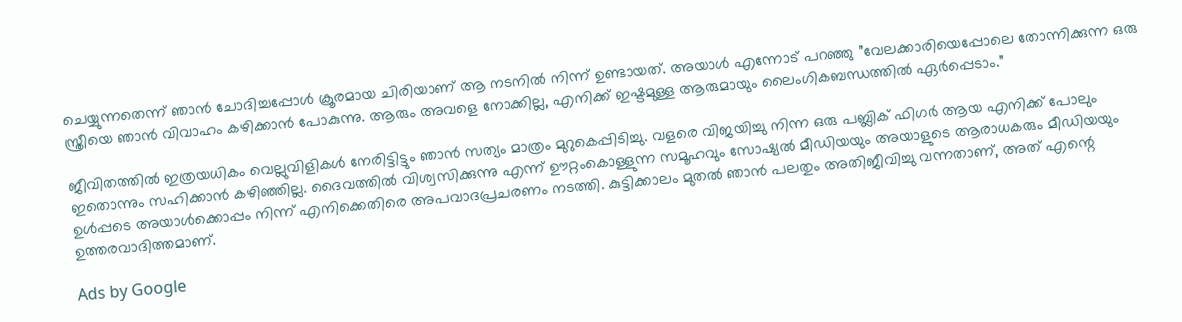ചെയ്യുന്നതെന്ന് ഞാന്‍ ചോദിച്ചപ്പോള്‍ ക്രൂരമായ ചിരിയാണ് ആ നടനില്‍ നിന്ന് ഉണ്ടായത്. അയാള്‍ എന്നോട് പറഞ്ഞു ”വേലക്കാരിയെപ്പോലെ തോന്നിക്കുന്ന ഒരു സ്ത്രീയെ ഞാന്‍ വിവാഹം കഴിക്കാന്‍ പോകുന്നു. ആരും അവളെ നോക്കില്ല, എനിക്ക് ഇഷ്ടമുള്ള ആരുമായും ലൈംഗികബന്ധത്തില്‍ ഏര്‍പ്പെടാം.”

ജീവിതത്തില്‍ ഇത്രയധികം വെല്ലുവിളികള്‍ നേരിട്ടിട്ടും ഞാന്‍ സത്യം മാത്രം മുറുകെപ്പിടിച്ചു. വളരെ വിജയിച്ചു നിന്ന ഒരു പബ്ലിക് ഫിഗര്‍ ആയ എനിക്ക് പോലും ഇതൊന്നും സഹിക്കാന്‍ കഴിഞ്ഞില്ല. ദൈവത്തില്‍ വിശ്വസിക്കുന്നു എന്ന് ഊറ്റംകൊള്ളുന്ന സമൂഹവും സോഷ്യല്‍ മീഡിയയും അയാളുടെ ആരാധകരും മീഡിയയും ഉള്‍പ്പടെ അയാള്‍ക്കൊപ്പം നിന്ന് എനിക്കെതിരെ അപവാദപ്രചരണം നടത്തി. കുട്ടിക്കാലം മുതല്‍ ഞാന്‍ പലതും അതിജീവിച്ചു വന്നതാണ്, അത് എന്റെ ഉത്തരവാദിത്തമാണ്.

Ads by Google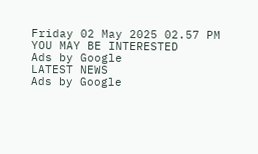Friday 02 May 2025 02.57 PM
YOU MAY BE INTERESTED
Ads by Google
LATEST NEWS
Ads by Google